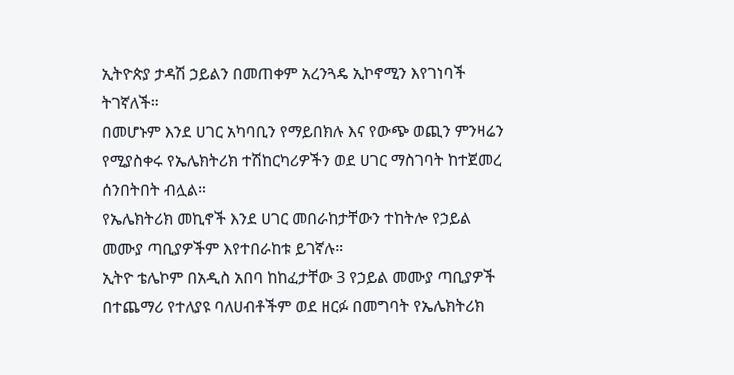ኢትዮጵያ ታዳሽ ኃይልን በመጠቀም አረንጓዴ ኢኮኖሚን እየገነባች ትገኛለች።
በመሆኑም እንደ ሀገር አካባቢን የማይበክሉ እና የውጭ ወጪን ምንዛሬን የሚያስቀሩ የኤሌክትሪክ ተሽከርካሪዎችን ወደ ሀገር ማስገባት ከተጀመረ ሰንበትበት ብሏል።
የኤሌክትሪክ መኪኖች እንደ ሀገር መበራከታቸውን ተከትሎ የኃይል መሙያ ጣቢያዎችም እየተበራከቱ ይገኛሉ።
ኢትዮ ቴሌኮም በአዲስ አበባ ከከፈታቸው 3 የኃይል መሙያ ጣቢያዎች በተጨማሪ የተለያዩ ባለሀብቶችም ወደ ዘርፉ በመግባት የኤሌክትሪክ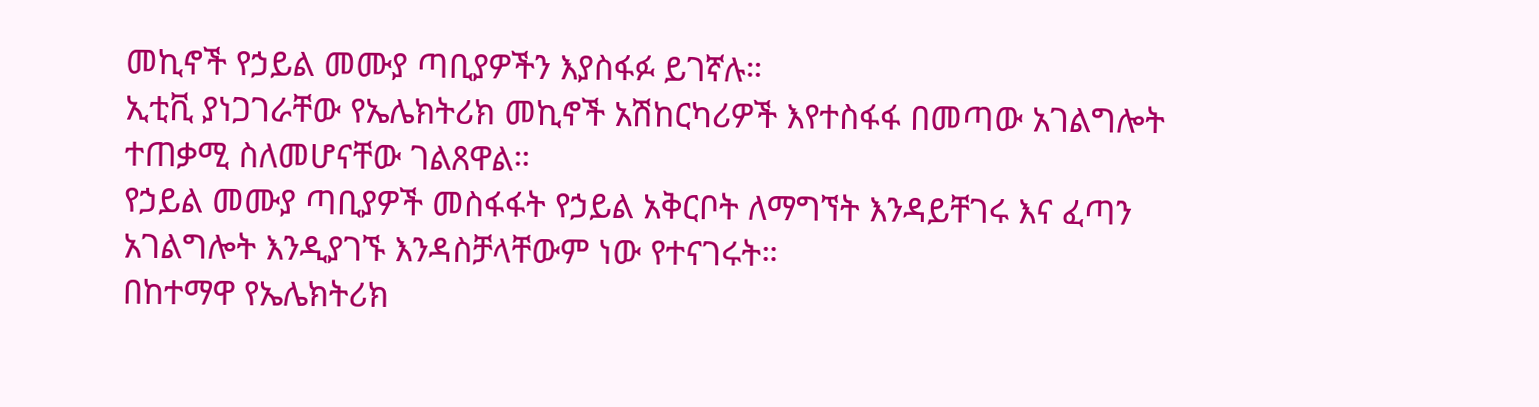መኪኖች የኃይል መሙያ ጣቢያዎችን እያስፋፉ ይገኛሉ።
ኢቲቪ ያነጋገራቸው የኤሌክትሪክ መኪኖች አሽከርካሪዎች እየተስፋፋ በመጣው አገልግሎት ተጠቃሚ ስለመሆናቸው ገልጸዋል።
የኃይል መሙያ ጣቢያዎች መስፋፋት የኃይል አቅርቦት ለማግኘት እንዳይቸገሩ እና ፈጣን አገልግሎት እንዲያገኙ እንዳስቻላቸውም ነው የተናገሩት።
በከተማዋ የኤሌክትሪክ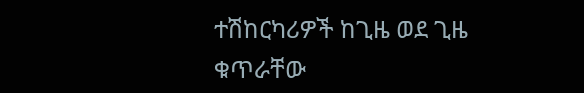ተሽከርካሪዎች ከጊዜ ወደ ጊዜ ቁጥራቸው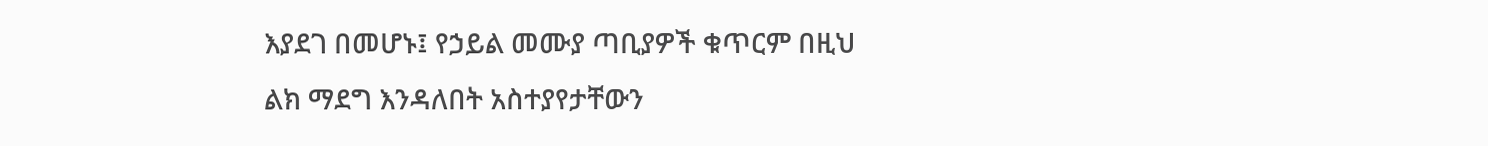እያደገ በመሆኑ፤ የኃይል መሙያ ጣቢያዎች ቁጥርም በዚህ ልክ ማደግ እንዳለበት አስተያየታቸውን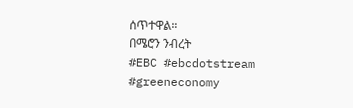ሰጥተዋል።
በሜሮን ንብረት
#EBC #ebcdotstream #greeneconomy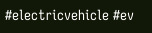#electricvehicle #ev